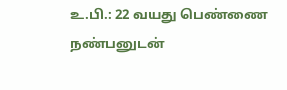உ.பி.: 22 வயது பெண்ணை நண்பனுடன்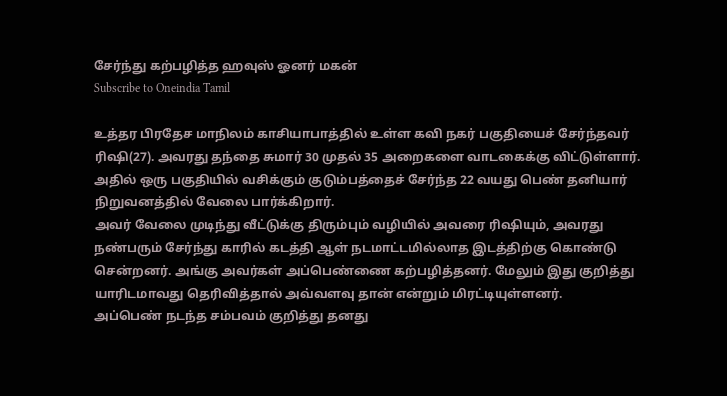சேர்ந்து கற்பழித்த ஹவுஸ் ஓனர் மகன்
Subscribe to Oneindia Tamil

உத்தர பிரதேச மாநிலம் காசியாபாத்தில் உள்ள கவி நகர் பகுதியைச் சேர்ந்தவர் ரிஷி(27). அவரது தந்தை சுமார் 30 முதல் 35 அறைகளை வாடகைக்கு விட்டுள்ளார். அதில் ஒரு பகுதியில் வசிக்கும் குடும்பத்தைச் சேர்ந்த 22 வயது பெண் தனியார் நிறுவனத்தில் வேலை பார்க்கிறார்.
அவர் வேலை முடிந்து வீட்டுக்கு திரும்பும் வழியில் அவரை ரிஷியும், அவரது நண்பரும் சேர்ந்து காரில் கடத்தி ஆள் நடமாட்டமில்லாத இடத்திற்கு கொண்டு சென்றனர். அங்கு அவர்கள் அப்பெண்ணை கற்பழித்தனர். மேலும் இது குறித்து யாரிடமாவது தெரிவித்தால் அவ்வளவு தான் என்றும் மிரட்டியுள்ளனர்.
அப்பெண் நடந்த சம்பவம் குறித்து தனது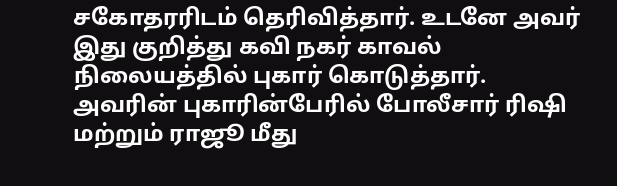சகோதரரிடம் தெரிவித்தார். உடனே அவர் இது குறித்து கவி நகர் காவல் நிலையத்தில் புகார் கொடுத்தார். அவரின் புகாரின்பேரில் போலீசார் ரிஷி மற்றும் ராஜூ மீது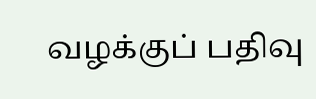வழக்குப் பதிவு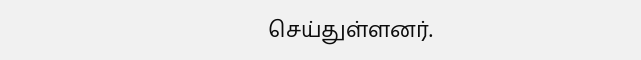செய்துள்ளனர்.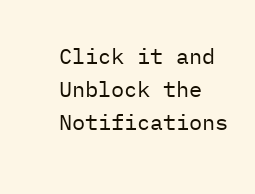Click it and Unblock the Notifications